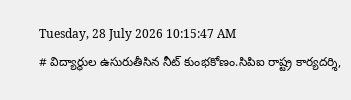Tuesday, 28 July 2026 10:15:47 AM
# విద్యార్థుల ఉసురుతీసిన నీట్ కుంభకోణం.సిపిఐ రాష్ట్ర కార్యదర్శి,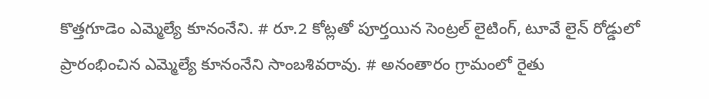కొత్తగూడెం ఎమ్మెల్యే కూనంనేని. # రూ.2 కోట్లతో పూర్తయిన సెంట్రల్ లైటింగ్, టూవే లైన్ రోడ్డులో ప్రారంభించిన ఎమ్మెల్యే కూనంనేని సాంబశివరావు. # అనంతారం గ్రామంలో రైతు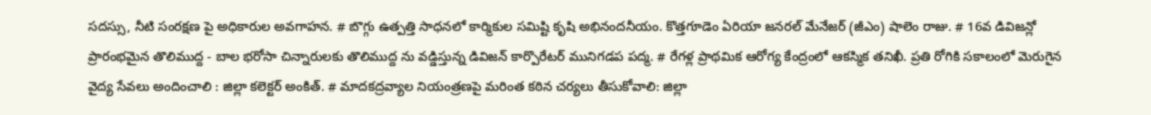సదస్సు, నీటి సంరక్షణ పై అధికారుల అవగాహన. # బొగ్గు ఉత్పత్తి సాధనలో కార్మికుల సమిష్టి కృషి అభినందనీయం. కొత్తగూడెం ఏరియా జనరల్ మేనేజర్ (జీఎం) షాలెం రాజు. # 16వ డివిజన్లో ప్రారంభమైన తొలిముద్ద - బాల భరోసా చిన్నారులకు తొలిముద్ద ను వడ్డిస్తున్న డివిజన్ కార్పొరేటర్ మునిగడప పద్మ. # రేగళ్ల ప్రాథమిక ఆరోగ్య కేంద్రంలో ఆకస్మిక తనిఖీ. ప్రతి రోగికి సకాలంలో మెరుగైన వైద్య సేవలు అందించాలి : జిల్లా కలెక్టర్ అంకిత్. # మాదకద్రవ్యాల నియంత్రణపై మరింత కఠిన చర్యలు తీసుకోవాలి: జిల్లా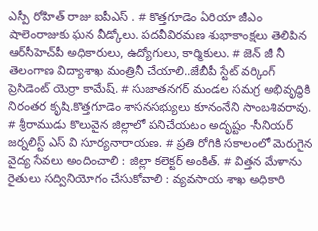ఎస్పీ రోహిత్ రాజు ఐపీఎస్ . # కొత్తగూడెం ఏరియా జీఎం షాలెంరాజుకు ఘన వీడ్కోలు. పదవీవిరమణ శుభాకాంక్షలు తెలిపిన ఆర్‌సీహెచ్‌పీ అధికారులు, ఉద్యోగులు, కార్మికులు. # జెన్ జీ నీ తెలంగాణ విద్యాశాఖ మంత్రినీ చేయాలి..జేబీపీ స్టేట్ వర్కింగ్ ప్రెసిడెంట్ యెర్రా కామేష్. # సుజాతనగర్ మండల సమగ్ర అభివృద్ధికి నిరంతర కృషి.కొత్తగూడెం శాసనసభ్యులు కూనంనేని సాంబశివరావు. # శ్రీరాముడు కొలువైన జిల్లాలో పనిచేయటం అదృష్టం -సీనియర్ జర్నలిస్ట్ ఎస్ వి సూర్యనారాయణ. # ప్రతి రోగికి సకాలంలో మెరుగైన వైద్య సేవలు అందించాలి : జిల్లా కలెక్టర్ అంకిత్. # విత్తన మేళాను రైతులు సద్వినియోగం చేసుకోవాలి : వ్యవసాయ శాఖ అధికారి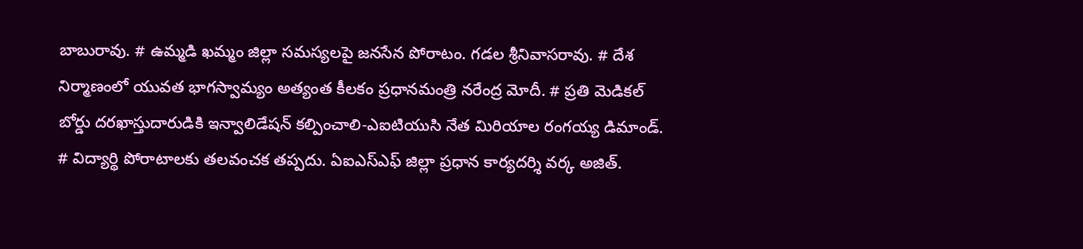బాబురావు. # ఉమ్మడి ఖమ్మం జిల్లా సమస్యలపై జనసేన పోరాటం. గడల శ్రీనివాసరావు. # దేశ నిర్మాణంలో యువత భాగస్వామ్యం అత్యంత కీలకం ప్రధానమంత్రి నరేంద్ర మోదీ. # ప్రతి మెడికల్ బోర్డు దరఖాస్తుదారుడికి ఇన్వాలిడేషన్ కల్పించాలి-ఎఐటియుసి నేత మిరియాల రంగయ్య డిమాండ్. # విద్యార్థి పోరాటాలకు తలవంచక తప్పదు. ఏఐఎస్ఎఫ్ జిల్లా ప్రధాన కార్యదర్శి వర్క అజిత్.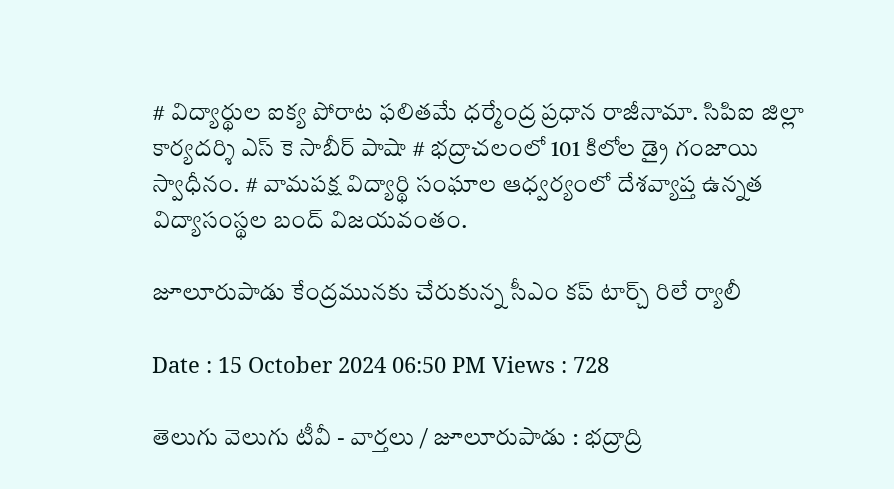# విద్యార్థుల ఐక్య పోరాట ఫలితమే ధర్మేంద్ర ప్రధాన రాజీనామా. సిపిఐ జిల్లా కార్యదర్శి ఎస్ కె సాబీర్ పాషా # భద్రాచలంలో 101 కిలోల డ్రై గంజాయి స్వాధీనం. # వామపక్ష విద్యార్థి సంఘాల ఆధ్వర్యంలో దేశవ్యాప్త ఉన్నత విద్యాసంస్థల బంద్ విజయవంతం.

జూలూరుపాడు కేంద్రమునకు చేరుకున్న సీఎం కప్ టార్చ్ రిలే ర్యాలీ

Date : 15 October 2024 06:50 PM Views : 728

తెలుగు వెలుగు టీవీ - వార్తలు / జూలూరుపాడు : భద్రాద్రి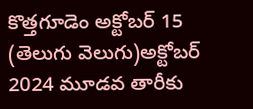కొత్తగూడెం అక్టోబర్ 15 (తెలుగు వెలుగు)అక్టోబర్ 2024 మూడవ తారీకు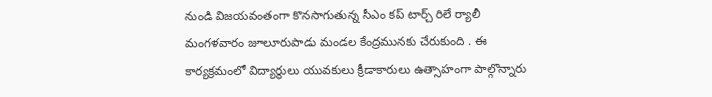నుండి విజయవంతంగా కొనసాగుతున్న సీఎం కప్ టార్చ్ రిలే ర్యాలీ మంగళవారం జూలూరుపాడు మండల కేంద్రమునకు చేరుకుంది . ఈ కార్యక్రమంలో విద్యార్థులు యువకులు క్రీడాకారులు ఉత్సాహంగా పాల్గొన్నారు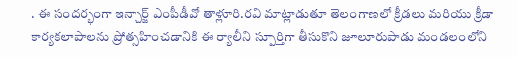. ఈ సందర్భంగా ఇన్చార్జ్ ఎంపీడీవో తాళ్లూరి.రవి మాట్లాడుతూ తెలంగాణలో క్రీడలు మరియు క్రీడా కార్యకలాపాలను ప్రోత్సహించడానికి ఈ ర్యాలీని స్పూర్తిగా తీసుకొని జూలూరుపాడు మండలంలోని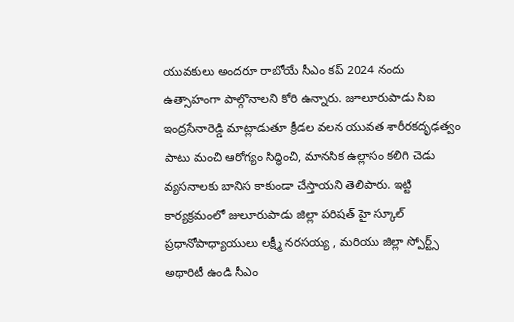యువకులు అందరూ రాబోయే సీఎం కప్ 2024 నందు ఉత్సాహంగా పాల్గొనాలని కోరి ఉన్నారు. జూలూరుపాడు సిఐ ఇంద్రసేనారెడ్డి మాట్లాడుతూ క్రీడల వలన యువత శారీరకదృఢత్వం పాటు మంచి ఆరోగ్యం సిద్ధించి, మానసిక ఉల్లాసం కలిగి చెడు వ్యసనాలకు బానిస కాకుండా చేస్తాయని తెలిపారు. ఇట్టి కార్యక్రమంలో జులూరుపాడు జిల్లా పరిషత్ హై స్కూల్ ప్రధానోపాధ్యాయులు లక్ష్మీ నరసయ్య , మరియు జిల్లా స్పోర్ట్స్ అథారిటీ ఉండి సీఎం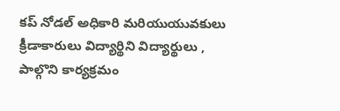కప్ నోడల్ అధికారి మరియుయువకులు క్రీడాకారులు విద్యార్థిని విద్యార్థులు , పాల్గొని కార్యక్రమం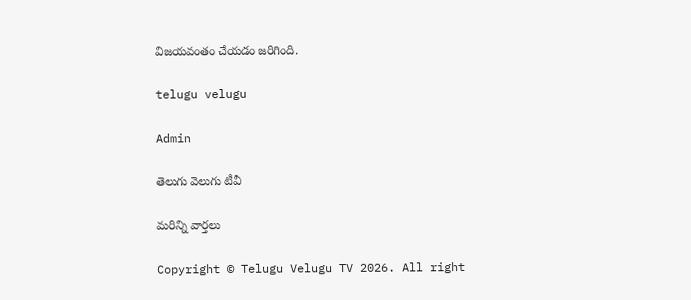విజయవంతం చేయడం జరిగింది.

telugu velugu

Admin

తెలుగు వెలుగు టీవీ

మరిన్ని వార్తలు

Copyright © Telugu Velugu TV 2026. All right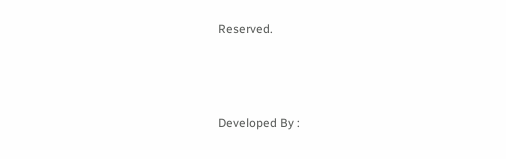Reserved.



Developed By :